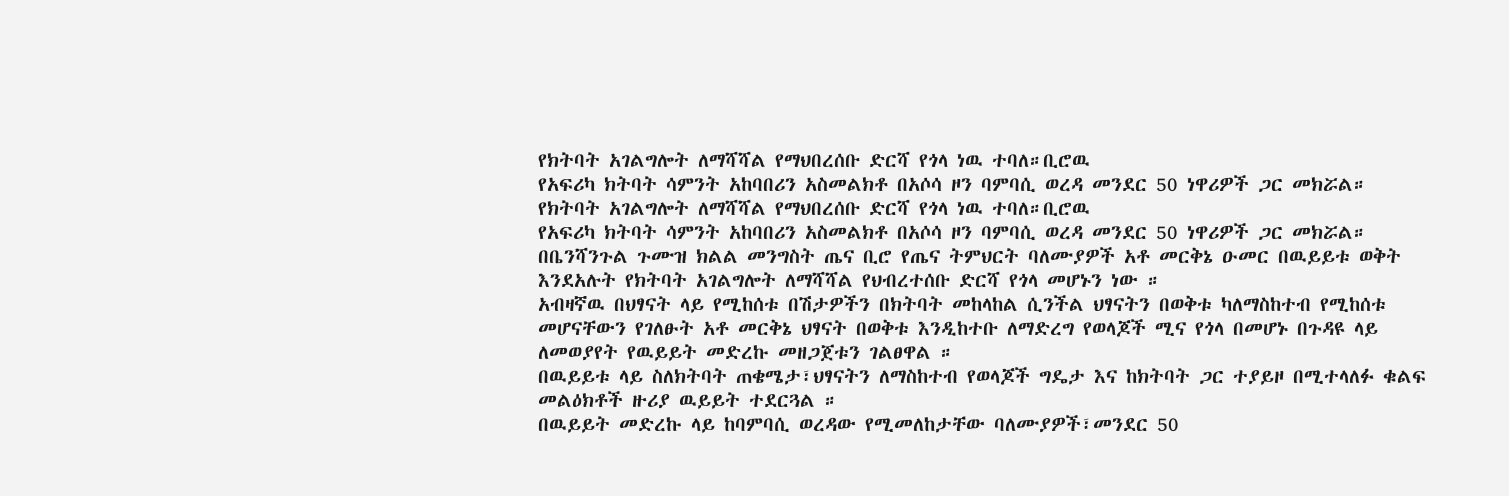የክትባት አገልግሎት ለማሻሻል የማህበረሰቡ ድርሻ የጎላ ነዉ ተባለ።ቢሮዉ
የአፍሪካ ክትባት ሳምንት አከባበሪን አስመልክቶ በአሶሳ ዞን ባምባሲ ወረዳ መንደር 50 ነዋሪዎች ጋር መክሯል።
የክትባት አገልግሎት ለማሻሻል የማህበረሰቡ ድርሻ የጎላ ነዉ ተባለ።ቢሮዉ
የአፍሪካ ክትባት ሳምንት አከባበሪን አስመልክቶ በአሶሳ ዞን ባምባሲ ወረዳ መንደር 50 ነዋሪዎች ጋር መክሯል።
በቤንሻንጉል ጉሙዝ ክልል መንግስት ጤና ቢሮ የጤና ትምህርት ባለሙያዎች አቶ መርቅኔ ዑመር በዉይይቱ ወቅት እንደአሉት የክትባት አገልግሎት ለማሻሻል የህብረተሰቡ ድርሻ የጎላ መሆኑን ነው ።
አብዛኛዉ በህፃናት ላይ የሚከሰቱ በሽታዎችን በክትባት መከላከል ሲንችል ህፃናትን በወቅቱ ካለማስከተብ የሚከሰቱ መሆናቸውን የገለፁት አቶ መርቅኔ ህፃናት በወቅቱ እንዲከተቡ ለማድረግ የወላጆች ሚና የጎላ በመሆኑ በጉዳዩ ላይ ለመወያየት የዉይይት መድረኩ መዘጋጀቱን ገልፀዋል ።
በዉይይቱ ላይ ስለክትባት ጠቄሜታ፣ህፃናትን ለማስከተብ የወላጆች ግዴታ እና ከክትባት ጋር ተያይዞ በሚተላለፉ ቁልፍ መልዕክቶች ዙሪያ ዉይይት ተደርጓል ።
በዉይይት መድረኩ ላይ ከባምባሲ ወረዳው የሚመለከታቸው ባለሙያዎች፣መንደር 50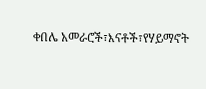ቀበሌ አመራሮች፣እናቶች፣የሃይማኖት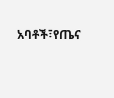አባቶች፣የጤና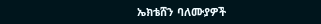ኤክቴሸን ባለሙያዎች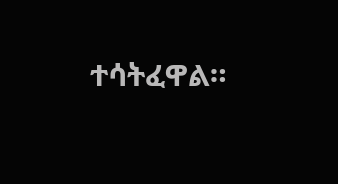ተሳትፈዋል።